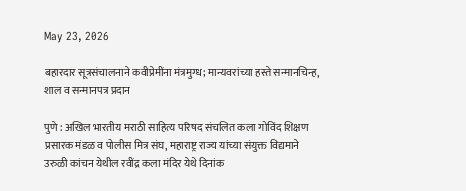May 23, 2026

बहारदार सूत्रसंचालनाने कवीप्रेमींना मंत्रमुग्ध; मान्यवरांच्या हस्ते सन्मानचिन्ह, शाल व सन्मानपत्र प्रदान

पुणे : अखिल भारतीय मराठी साहित्य परिषद संचलित कला गोविंद शिक्षण प्रसारक मंडळ व पोलीस मित्र संघ, महाराष्ट्र राज्य यांच्या संयुक्त विद्यमाने उरुळी कांचन येथील रवींद्र कला मंदिर येथे दिनांक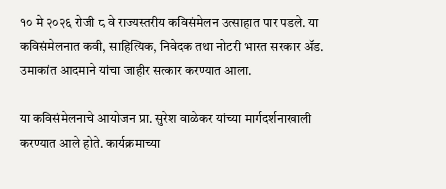१० मे २०२६ रोजी ८ वे राज्यस्तरीय कविसंमेलन उत्साहात पार पडले. या कविसंमेलनात कवी, साहित्यिक, निवेदक तथा नोटरी भारत सरकार ॲड. उमाकांत आदमाने यांचा जाहीर सत्कार करण्यात आला.

या कविसंमेलनाचे आयोजन प्रा. सुरेश वाळेकर यांच्या मार्गदर्शनाखाली करण्यात आले होते. कार्यक्रमाच्या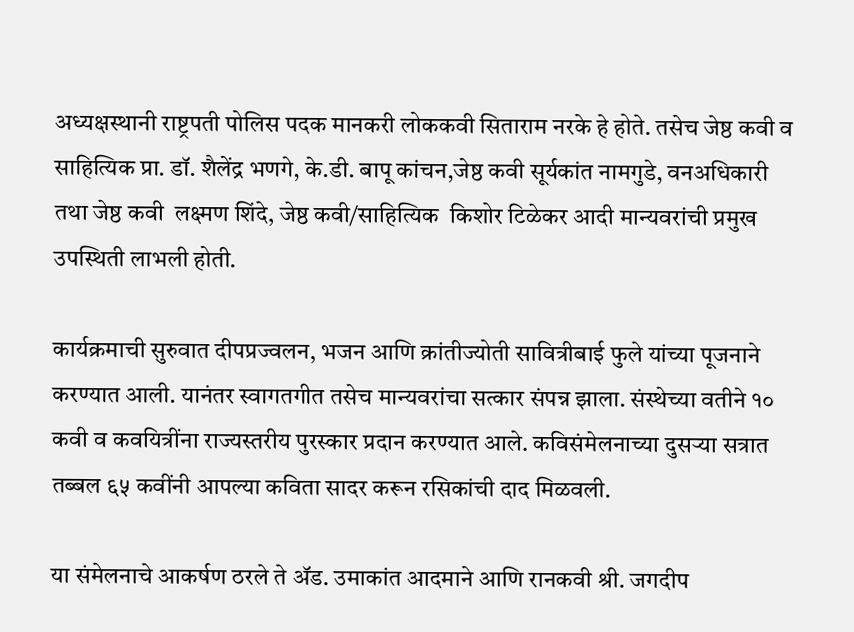अध्यक्षस्थानी राष्ट्रपती पोलिस पदक मानकरी लोककवी सिताराम नरके हे होते. तसेच जेष्ठ कवी व साहित्यिक प्रा. डॉ. शैलेंद्र भणगे, के.डी. बापू कांचन,जेष्ठ कवी सूर्यकांत नामगुडे, वनअधिकारी तथा जेष्ठ कवी  लक्ष्मण शिंदे, जेष्ठ कवी/साहित्यिक  किशोर टिळेकर आदी मान्यवरांची प्रमुख उपस्थिती लाभली होती.

कार्यक्रमाची सुरुवात दीपप्रज्वलन, भजन आणि क्रांतीज्योती सावित्रीबाई फुले यांच्या पूजनाने करण्यात आली. यानंतर स्वागतगीत तसेच मान्यवरांचा सत्कार संपन्न झाला. संस्थेच्या वतीने १० कवी व कवयित्रींना राज्यस्तरीय पुरस्कार प्रदान करण्यात आले. कविसंमेलनाच्या दुसऱ्या सत्रात तब्बल ६५ कवींनी आपल्या कविता सादर करून रसिकांची दाद मिळवली.

या संमेलनाचे आकर्षण ठरले ते ॲड. उमाकांत आदमाने आणि रानकवी श्री. जगदीप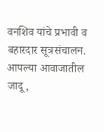वनशिव यांचे प्रभावी व बहारदार सूत्रसंचालन. आपल्या आवाजातील जादू,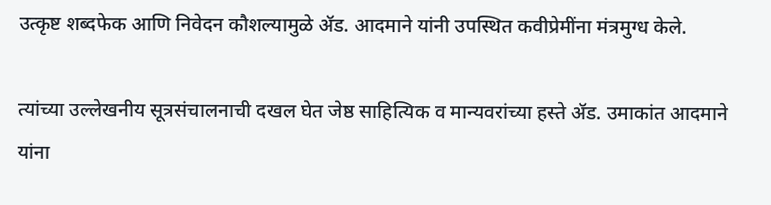उत्कृष्ट शब्दफेक आणि निवेदन कौशल्यामुळे ॲड. आदमाने यांनी उपस्थित कवीप्रेमींना मंत्रमुग्ध केले.

त्यांच्या उल्लेखनीय सूत्रसंचालनाची दखल घेत जेष्ठ साहित्यिक व मान्यवरांच्या हस्ते ॲड. उमाकांत आदमाने यांना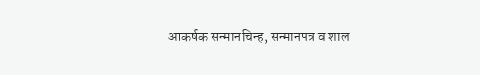आकर्षक सन्मानचिन्ह, सन्मानपत्र व शाल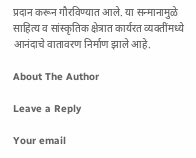प्रदान करून गौरविण्यात आले. या सन्मानामुळे साहित्य व सांस्कृतिक क्षेत्रात कार्यरत व्यक्तींमध्ये आनंदाचे वातावरण निर्माण झाले आहे.

About The Author

Leave a Reply

Your email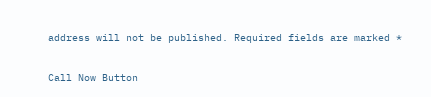address will not be published. Required fields are marked *

Call Now Button